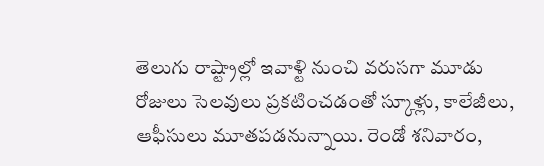తెలుగు రాష్ట్రాల్లో ఇవాళ్టి నుంచి వరుసగా మూడు రోజులు సెలవులు ప్రకటించడంతో స్కూళ్లు, కాలేజీలు, ఆఫీసులు మూతపడనున్నాయి. రెండో శనివారం,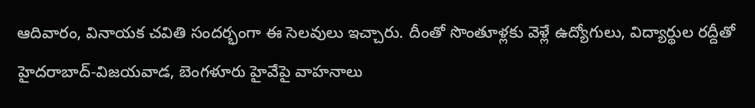ఆదివారం, వినాయక చవితి సందర్భంగా ఈ సెలవులు ఇచ్చారు. దీంతో సొంతూళ్లకు వెళ్లే ఉద్యోగులు, విద్యార్థుల రద్దీతో హైదరాబాద్-విజయవాడ, బెంగళూరు హైవేపై వాహనాలు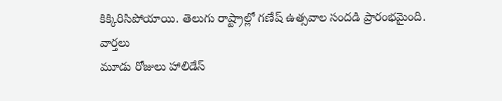కిక్కిరిసిపోయాయి. తెలుగు రాష్ట్రాల్లో గణేష్ ఉత్సవాల సందడి ప్రారంభమైంది.
వార్తలు
మూడు రోజులు హాలిడేస్